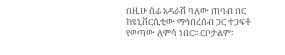በዚሁ ሰፊ አዳራሽ ባለው ጠባብ በር ከዩኒቨርሲቲው ማኅበረሰብ ጋር ተጋፍቶ የወጣው ለምሳ ነበር፡፡ ርቦታልም፡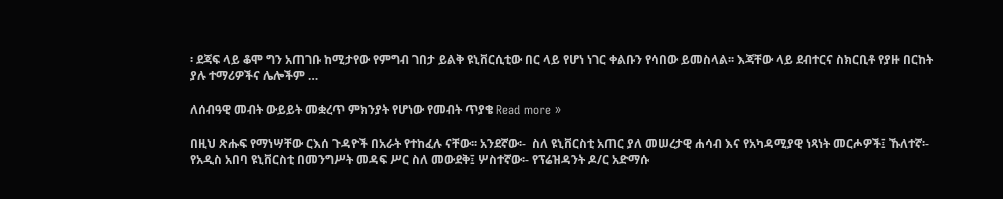፡ ደጃፍ ላይ ቆሞ ግን አጠገቡ ከሚታየው የምግብ ገበታ ይልቅ ዩኒቨርሲቲው በር ላይ የሆነ ነገር ቀልቡን የሳበው ይመስላል፡፡ እጃቸው ላይ ደብተርና ስክርቢቶ የያዙ በርከት ያሉ ተማሪዎችና ሌሎችም …

ለሰብዓዊ መብት ውይይት መቋረጥ ምክንያት የሆነው የመብት ጥያቄ Read more »

በዚህ ጽሑፍ የማነሣቸው ርእሰ ጉዳዮች በአራት የተከፈሉ ናቸው፡፡ አንደኛው፡-  ስለ ዩኒቨርስቲ አጠር ያለ መሠረታዊ ሐሳብ እና የአካዳሚያዊ ነጻነት መርሖዎች፤ ኹለተኛ፡- የአዲስ አበባ ዩኒቨርስቲ በመንግሥት መዳፍ ሥር ስለ መውደቅ፤ ሦስተኛው፡- የፕሬዝዳንት ዶ/ር አድማሱ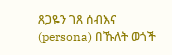ጸጋዬን ገጸ ሰብእና (persona) በኹለት ወጎች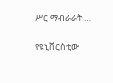ሥር ማብራራት …

የዩኒቨርስቲው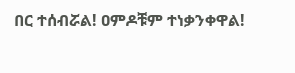በር ተሰብሯል! ዐምዶቹም ተነቃንቀዋል!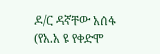ዶ/ር ዳኛቸው አሰፋ (የአ.አ ዩ የቀድሞ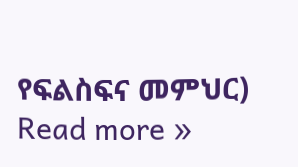የፍልስፍና መምህር) Read more »